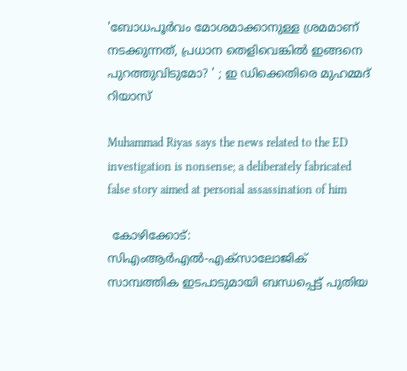'ബോധപൂര്‍വം മോശമാക്കാനുള്ള ശ്രമമാണ് നടക്കുന്നത്, പ്രധാന തെളിവെങ്കിൽ ഇങ്ങനെ പുറത്തുവിടുമോ? ' ; ഇ ഡിക്കെതിരെ മുഹമ്മദ് റിയാസ്

Muhammad Riyas says the news related to the ED investigation is nonsense; a deliberately fabricated false story aimed at personal assassination of him

 കോഴിക്കോട്: സിഎംആര്‍എല്‍-എക്‌സാലോജിക് സാമ്പത്തിക ഇടപാടുമായി ബന്ധപ്പെട്ട് പുതിയ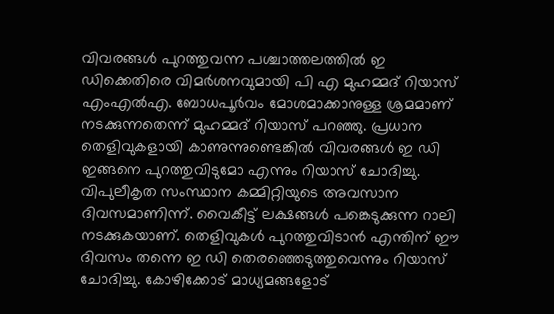വിവരങ്ങള്‍ പുറത്തുവന്ന പശ്ചാത്തലത്തില്‍ ഇ ഡിക്കെതിരെ വിമര്‍ശനവുമായി പി എ മുഹമ്മദ് റിയാസ് എംഎല്‍എ. ബോധപൂര്‍വം മോശമാക്കാനുള്ള ശ്രമമാണ് നടക്കുന്നതെന്ന് മുഹമ്മദ് റിയാസ് പറഞ്ഞു. പ്രധാന തെളിവുകളായി കാണുന്നുണ്ടെങ്കില്‍ വിവരങ്ങള്‍ ഇ ഡി ഇങ്ങനെ പുറത്തുവിടുമോ എന്നും റിയാസ് ചോദിച്ചു. വിപുലീകൃത സംസ്ഥാന കമ്മിറ്റിയുടെ അവസാന ദിവസമാണിന്ന്. വൈകീട്ട് ലക്ഷങ്ങള്‍ പങ്കെടുക്കുന്ന റാലി നടക്കുകയാണ്. തെളിവുകള്‍ പുറത്തുവിടാന്‍ എന്തിന് ഈ ദിവസം തന്നെ ഇ ഡി തെരഞ്ഞെടുത്തുവെന്നും റിയാസ് ചോദിച്ചു. കോഴിക്കോട് മാധ്യമങ്ങളോട്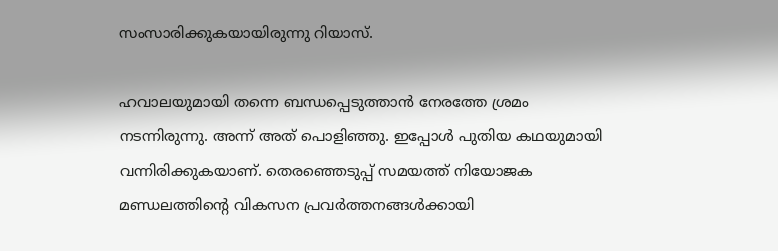സംസാരിക്കുകയായിരുന്നു റിയാസ്.

ഹവാലയുമായി തന്നെ ബന്ധപ്പെടുത്താന്‍ നേരത്തേ ശ്രമം നടന്നിരുന്നു. അന്ന് അത് പൊളിഞ്ഞു. ഇപ്പോള്‍ പുതിയ കഥയുമായി വന്നിരിക്കുകയാണ്. തെരഞ്ഞെടുപ്പ് സമയത്ത് നിയോജക മണ്ഡലത്തിന്റെ വികസന പ്രവര്‍ത്തനങ്ങള്‍ക്കായി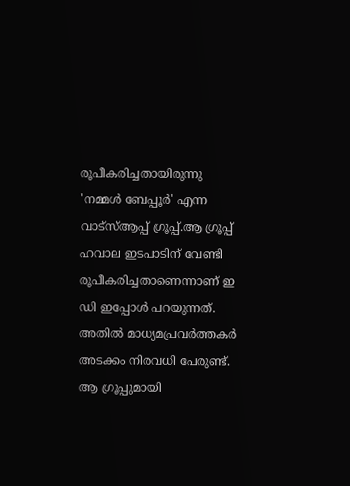രൂപീകരിച്ചതായിരുന്നു 'നമ്മള്‍ ബേപ്പൂര്‍' എന്ന വാട്‌സ്ആപ്പ് ഗ്രൂപ്പ്.ആ ഗ്രൂപ്പ് ഹവാല ഇടപാടിന് വേണ്ടി രൂപീകരിച്ചതാണെന്നാണ് ഇ ഡി ഇപ്പോള്‍ പറയുന്നത്. അതില്‍ മാധ്യമപ്രവര്‍ത്തകര്‍ അടക്കം നിരവധി പേരുണ്ട്. ആ ഗ്രൂപ്പുമായി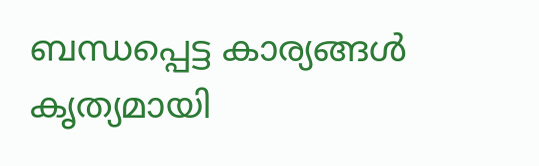ബന്ധപ്പെട്ട കാര്യങ്ങള്‍ കൃത്യമായി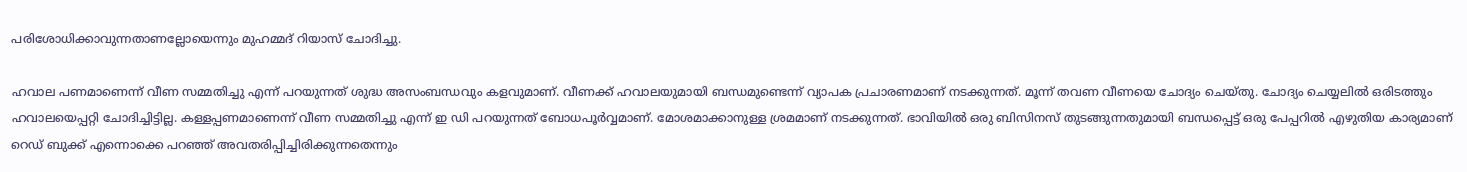പരിശോധിക്കാവുന്നതാണല്ലോയെന്നും മുഹമ്മദ് റിയാസ് ചോദിച്ചു.

ഹവാല പണമാണെന്ന് വീണ സമ്മതിച്ചു എന്ന് പറയുന്നത് ശുദ്ധ അസംബന്ധവും കളവുമാണ്. വീണക്ക് ഹവാലയുമായി ബന്ധമുണ്ടെന്ന് വ്യാപക പ്രചാരണമാണ് നടക്കുന്നത്. മൂന്ന് തവണ വീണയെ ചോദ്യം ചെയ്തു. ചോദ്യം ചെയ്യലില്‍ ഒരിടത്തും ഹവാലയെപ്പറ്റി ചോദിച്ചിട്ടില്ല. കള്ളപ്പണമാണെന്ന് വീണ സമ്മതിച്ചു എന്ന് ഇ ഡി പറയുന്നത് ബോധപൂര്‍വ്വമാണ്. മോശമാക്കാനുള്ള ശ്രമമാണ് നടക്കുന്നത്. ഭാവിയില്‍ ഒരു ബിസിനസ് തുടങ്ങുന്നതുമായി ബന്ധപ്പെട്ട് ഒരു പേപ്പറില്‍ എഴുതിയ കാര്യമാണ് റെഡ് ബുക്ക് എന്നൊക്കെ പറഞ്ഞ് അവതരിപ്പിച്ചിരിക്കുന്നതെന്നും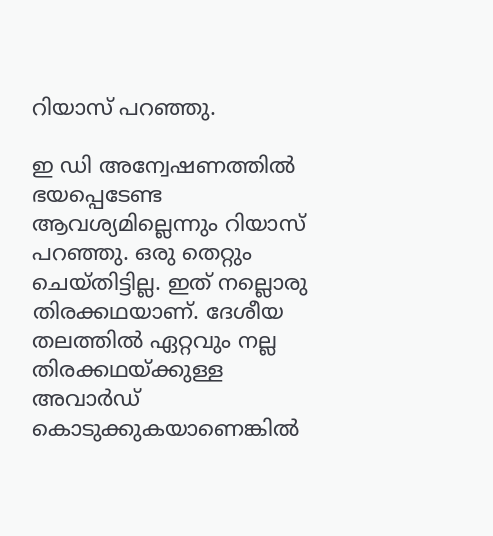റിയാസ് പറഞ്ഞു.

ഇ ഡി അന്വേഷണത്തില്‍ ഭയപ്പെടേണ്ട ആവശ്യമില്ലെന്നും റിയാസ് പറഞ്ഞു. ഒരു തെറ്റും ചെയ്തിട്ടില്ല. ഇത് നല്ലൊരു തിരക്കഥയാണ്. ദേശീയ തലത്തില്‍ ഏറ്റവും നല്ല തിരക്കഥയ്ക്കുള്ള അവാര്‍ഡ് കൊടുക്കുകയാണെങ്കില്‍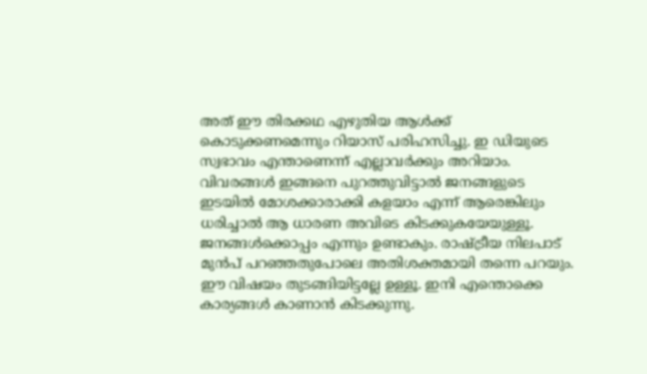അത് ഈ തിരക്കഥ എഴുതിയ ആള്‍ക്ക് കൊടുക്കണമെന്നും റിയാസ് പരിഹസിച്ചു. ഇ ഡിയുടെ സ്വഭാവം എന്താണെന്ന് എല്ലാവര്‍ക്കും അറിയാം. വിവരങ്ങള്‍ ഇങ്ങനെ പുറത്തുവിട്ടാല്‍ ജനങ്ങളുടെ ഇടയില്‍ മോശക്കാരാക്കി കളയാം എന്ന് ആരെങ്കിലും ധരിച്ചാല്‍ ആ ധാരണ അവിടെ കിടക്കുകയേയുള്ളൂ. ജനങ്ങള്‍ക്കൊപ്പം എന്നും ഉണ്ടാകും. രാഷ്ട്രീയ നിലപാട് മുന്‍പ് പറഞ്ഞതുപോലെ അതിശക്തമായി തന്നെ പറയും. ഈ വിഷയം തുടങ്ങിയിട്ടല്ലേ ഉള്ളൂ. ഇനി എന്തൊക്കെ കാര്യങ്ങള്‍ കാണാന്‍ കിടക്കുന്നു.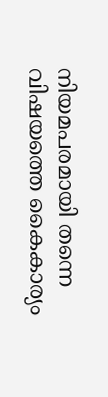നിയമപരമായി തന്നെ വിഷയത്തെ കൈകാര്യം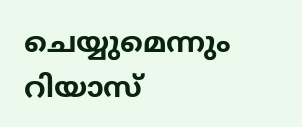ചെയ്യുമെന്നും റിയാസ്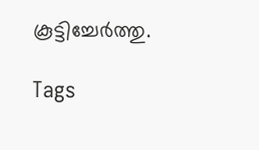കൂട്ടിച്ചേര്‍ത്തു.

Tags